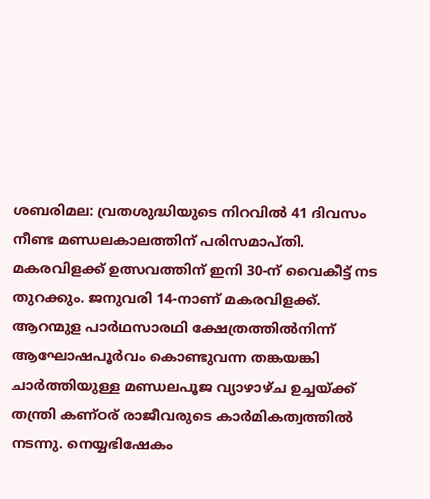ശബരിമല: വ്രതശുദ്ധിയുടെ നിറവിൽ 41 ദിവസം നീണ്ട മണ്ഡലകാലത്തിന് പരിസമാപ്തി. മകരവിളക്ക് ഉത്സവത്തിന് ഇനി 30-ന് വൈകീട്ട് നട തുറക്കും. ജനുവരി 14-നാണ് മകരവിളക്ക്. ആറന്മുള പാർഥസാരഥി ക്ഷേത്രത്തിൽനിന്ന് ആഘോഷപൂർവം കൊണ്ടുവന്ന തങ്കയങ്കി ചാർത്തിയുള്ള മണ്ഡലപൂജ വ്യാഴാഴ്ച ഉച്ചയ്ക്ക് തന്ത്രി കണ്ഠര് രാജീവരുടെ കാർമികത്വത്തിൽ നടന്നു. നെയ്യഭിഷേകം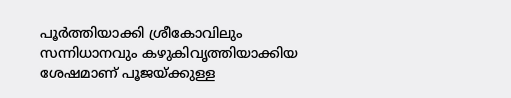പൂർത്തിയാക്കി ശ്രീകോവിലും സന്നിധാനവും കഴുകിവൃത്തിയാക്കിയ ശേഷമാണ് പൂജയ്ക്കുള്ള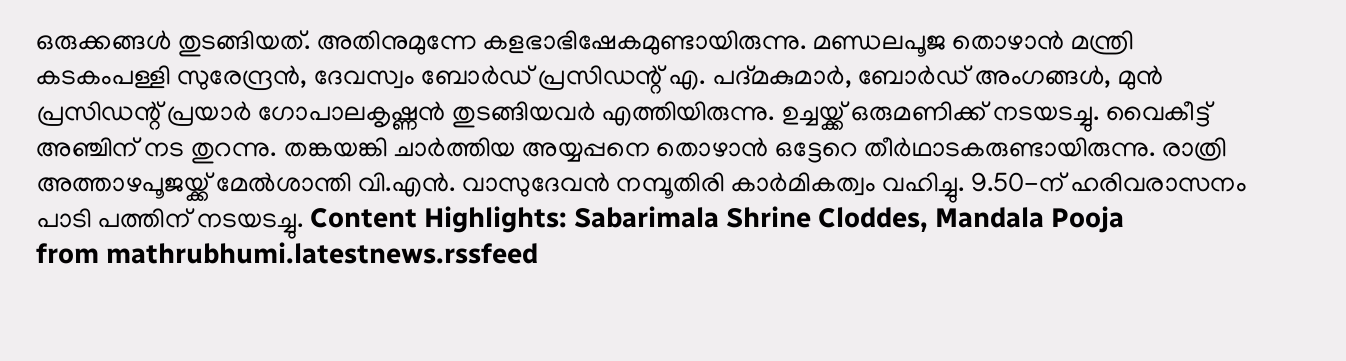ഒരുക്കങ്ങൾ തുടങ്ങിയത്. അതിനുമുന്നേ കളഭാഭിഷേകമുണ്ടായിരുന്നു. മണ്ഡലപൂജ തൊഴാൻ മന്ത്രി കടകംപള്ളി സുരേന്ദ്രൻ, ദേവസ്വം ബോർഡ് പ്രസിഡന്റ് എ. പദ്മകുമാർ, ബോർഡ് അംഗങ്ങൾ, മുൻ പ്രസിഡന്റ് പ്രയാർ ഗോപാലകൃഷ്ണൻ തുടങ്ങിയവർ എത്തിയിരുന്നു. ഉച്ചയ്ക്ക് ഒരുമണിക്ക് നടയടച്ചു. വൈകീട്ട് അഞ്ചിന് നട തുറന്നു. തങ്കയങ്കി ചാർത്തിയ അയ്യപ്പനെ തൊഴാൻ ഒട്ടേറെ തീർഥാടകരുണ്ടായിരുന്നു. രാത്രി അത്താഴപൂജയ്ക്ക് മേൽശാന്തി വി.എൻ. വാസുദേവൻ നമ്പൂതിരി കാർമികത്വം വഹിച്ചു. 9.50-ന് ഹരിവരാസനം പാടി പത്തിന് നടയടച്ചു. Content Highlights: Sabarimala Shrine Cloddes, Mandala Pooja
from mathrubhumi.latestnews.rssfeed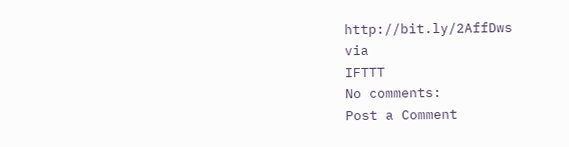http://bit.ly/2AffDws
via
IFTTT
No comments:
Post a Comment